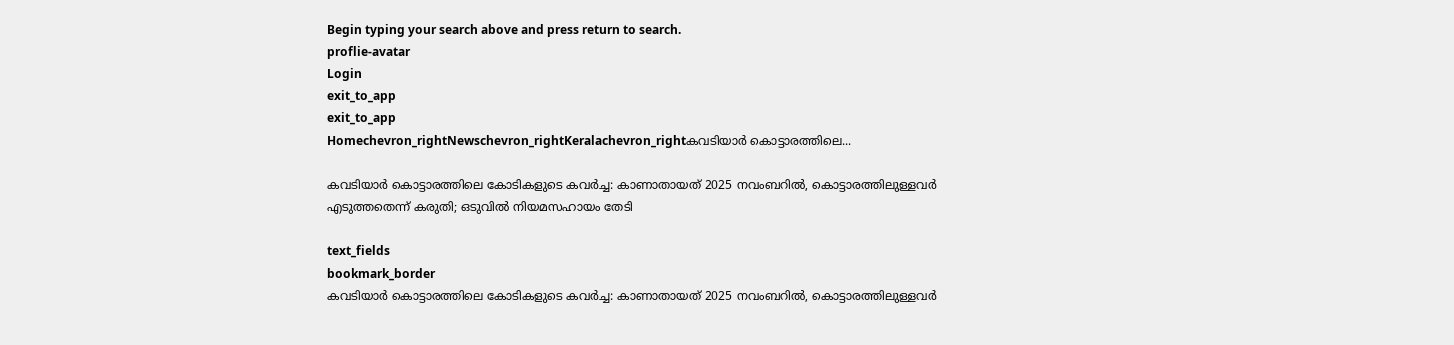Begin typing your search above and press return to search.
proflie-avatar
Login
exit_to_app
exit_to_app
Homechevron_rightNewschevron_rightKeralachevron_rightകവടിയാർ കൊട്ടാരത്തിലെ...

കവടിയാർ കൊട്ടാരത്തിലെ കോടികളുടെ കവർച്ച: കാണാതായത് 2025 നവംബറിൽ, കൊട്ടാരത്തിലുള്ളവർ എടുത്തതെന്ന് കരുതി; ഒടുവിൽ നിയമസഹായം തേടി

text_fields
bookmark_border
കവടിയാർ കൊട്ടാരത്തിലെ കോടികളുടെ കവർച്ച: കാണാതായത് 2025 നവംബറിൽ, കൊട്ടാരത്തിലുള്ളവർ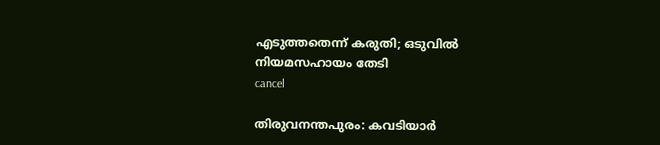എടുത്തതെന്ന് കരുതി; ഒടുവിൽ നിയമസഹായം തേടി
cancel

തിരുവനന്തപുരം: കവടിയാർ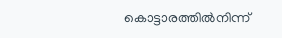കൊട്ടാരത്തിൽനിന്ന്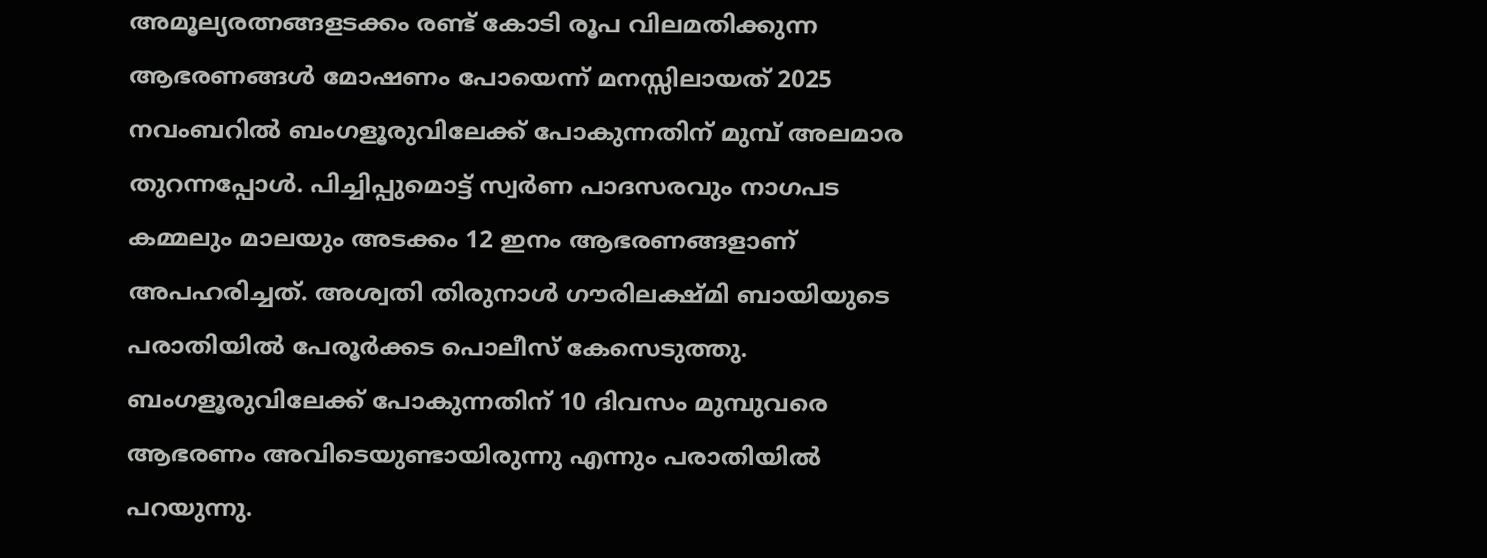അമൂല്യരത്നങ്ങളടക്കം രണ്ട് കോടി രൂപ വിലമതിക്കുന്ന ആഭരണങ്ങൾ മോഷണം പോയെന്ന് മനസ്സിലായത് 2025 നവംബറിൽ ബംഗളൂരുവിലേക്ക് പോകുന്നതിന് മുമ്പ് അലമാര തുറന്നപ്പോൾ. പിച്ചിപ്പുമൊട്ട് സ്വർണ പാദസരവും നാഗപട കമ്മലും മാലയും അടക്കം 12 ഇനം ആഭരണങ്ങളാണ് അപഹരിച്ചത്. അശ്വതി തിരുനാൾ ഗൗരിലക്ഷ്മി ബായിയുടെ പരാതിയിൽ പേരൂർക്കട പൊലീസ് കേസെടുത്തു. ബംഗളൂരുവിലേക്ക് പോകുന്നതിന് 10 ദിവസം മുമ്പുവരെ ആഭരണം അവിടെയുണ്ടായിരുന്നു എന്നും പരാതിയിൽ പറയുന്നു.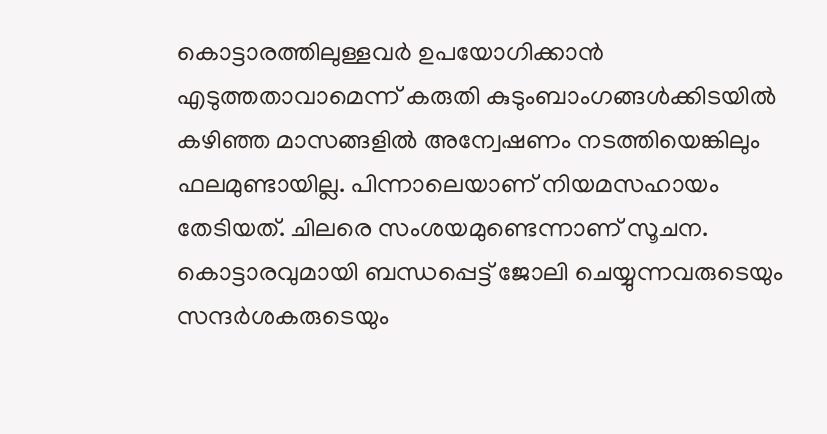കൊട്ടാരത്തിലുള്ളവർ ഉപയോഗിക്കാൻ എടുത്തതാവാമെന്ന് കരുതി കുടുംബാംഗങ്ങൾക്കിടയിൽ കഴിഞ്ഞ മാസങ്ങളിൽ അന്വേഷണം നടത്തിയെങ്കിലും ഫലമുണ്ടായില്ല. പിന്നാലെയാണ് നിയമസഹായം തേടിയത്. ചിലരെ സംശയമുണ്ടെന്നാണ് സൂചന. കൊട്ടാരവുമായി ബന്ധപ്പെട്ട് ജോലി ചെയ്യുന്നവരുടെയും സന്ദർശകരുടെയും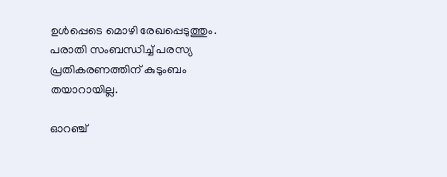ഉൾപ്പെടെ മൊഴി രേഖപ്പെടുത്തും. പരാതി സംബന്ധിച്ച് പരസ്യ പ്രതികരണത്തിന് കുടുംബം തയാറായില്ല.

ഓറഞ്ച്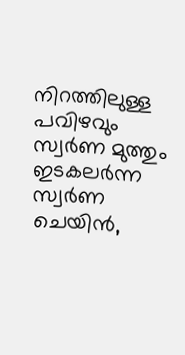നിറത്തിലുള്ള പവിഴവും സ്വർണ മുത്തും ഇടകലർന്ന സ്വർണ ചെയിൻ,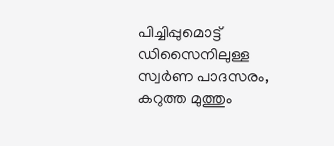പിച്ചിപ്പുമൊട്ട് ഡിസൈനിലുള്ള സ്വർണ പാദസരം, കറുത്ത മുത്തും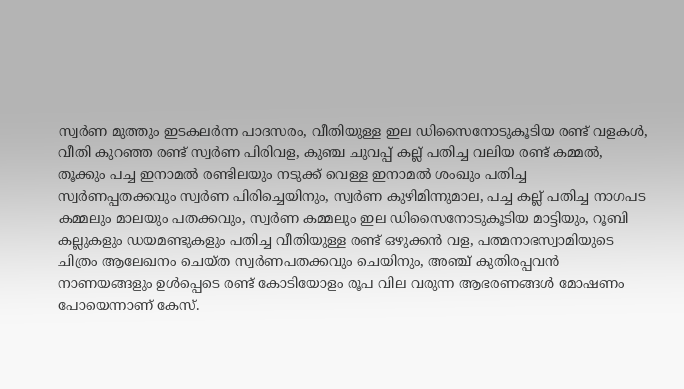സ്വർണ മുത്തും ഇടകലർന്ന പാദസരം, വീതിയുള്ള ഇല ഡിസൈനോടുകൂടിയ രണ്ട് വളകൾ, വീതി കുറഞ്ഞ രണ്ട് സ്വർണ പിരിവള, കുഞ്ച ചുവപ്പ് കല്ല് പതിച്ച വലിയ രണ്ട് കമ്മൽ, തൂക്കും പച്ച ഇനാമൽ രണ്ടിലയും നടുക്ക് വെള്ള ഇനാമൽ ശംഖും പതിച്ച സ്വർണപ്പതക്കവും സ്വർണ പിരിച്ചെയിനും, സ്വർണ കുഴിമിന്നുമാല, പച്ച കല്ല് പതിച്ച നാഗപട കമ്മലും മാലയും പതക്കവും, സ്വർണ കമ്മലും ഇല ഡിസൈനോടുകൂടിയ മാട്ടിയും, റൂബി കല്ലുകളും ഡയമണ്ടുകളും പതിച്ച വീതിയുള്ള രണ്ട് ഒഴുക്കൻ വള, പത്മനാഭസ്വാമിയുടെ ചിത്രം ആലേഖനം ചെയ്ത സ്വർണപതക്കവും ചെയിനും, അഞ്ച് കുതിരപ്പവൻ നാണയങ്ങളും ഉൾപ്പെടെ രണ്ട് കോടിയോളം രൂപ വില വരുന്ന ആഭരണങ്ങൾ മോഷണം പോയെന്നാണ് കേസ്.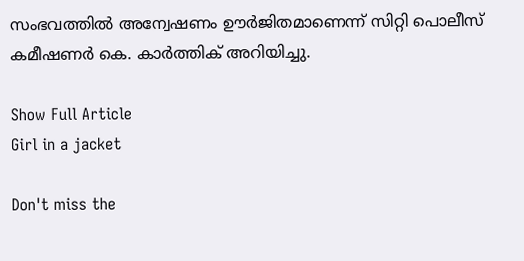സംഭവത്തിൽ അന്വേഷണം ഊർജിതമാണെന്ന് സിറ്റി പൊലീസ് കമീഷണർ കെ. കാർത്തിക് അറിയിച്ചു.

Show Full Article
Girl in a jacket

Don't miss the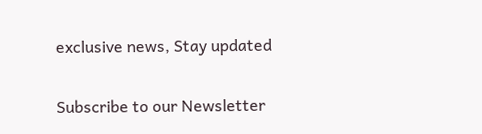exclusive news, Stay updated

Subscribe to our Newsletter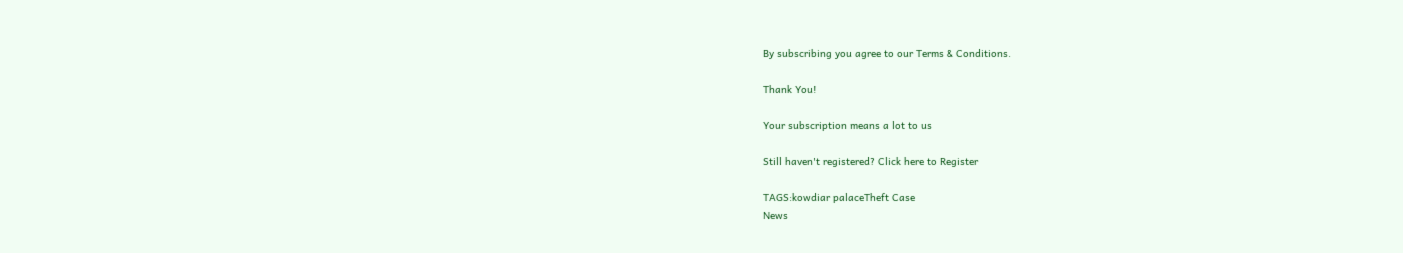By subscribing you agree to our Terms & Conditions.

Thank You!

Your subscription means a lot to us

Still haven't registered? Click here to Register

TAGS:kowdiar palaceTheft Case
News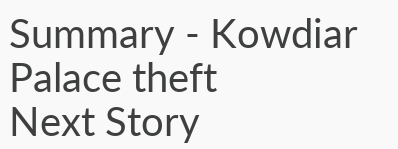Summary - Kowdiar Palace theft
Next Story